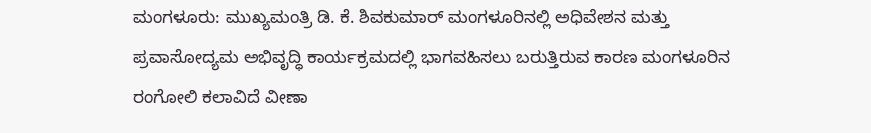ಮಂಗಳೂರು: ಮುಖ್ಯಮಂತ್ರಿ ಡಿ. ಕೆ. ಶಿವಕುಮಾರ್ ಮಂಗಳೂರಿನಲ್ಲಿ ಅಧಿವೇಶನ ಮತ್ತು ಪ್ರವಾಸೋದ್ಯಮ ಅಭಿವೃದ್ಧಿ ಕಾರ್ಯಕ್ರಮದಲ್ಲಿ ಭಾಗವಹಿಸಲು ಬರುತ್ತಿರುವ ಕಾರಣ ಮಂಗಳೂರಿನ ರಂಗೋಲಿ ಕಲಾವಿದೆ ವೀಣಾ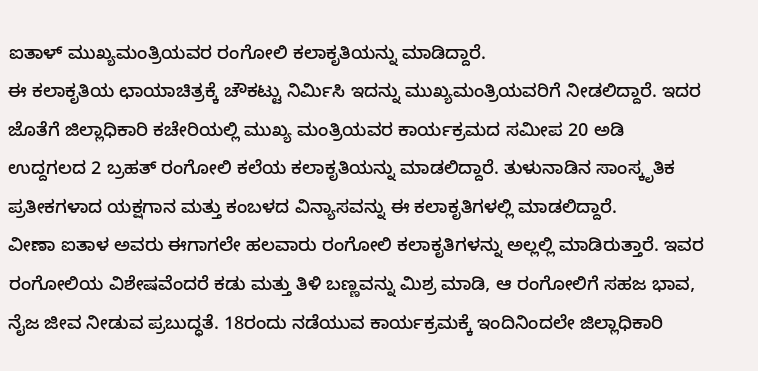ಐತಾಳ್ ಮುಖ್ಯಮಂತ್ರಿಯವರ ರಂಗೋಲಿ ಕಲಾಕೃತಿಯನ್ನು ಮಾಡಿದ್ದಾರೆ.
ಈ ಕಲಾಕೃತಿಯ ಛಾಯಾಚಿತ್ರಕ್ಕೆ ಚೌಕಟ್ಟು ನಿರ್ಮಿಸಿ ಇದನ್ನು ಮುಖ್ಯಮಂತ್ರಿಯವರಿಗೆ ನೀಡಲಿದ್ದಾರೆ. ಇದರ ಜೊತೆಗೆ ಜಿಲ್ಲಾಧಿಕಾರಿ ಕಚೇರಿಯಲ್ಲಿ ಮುಖ್ಯ ಮಂತ್ರಿಯವರ ಕಾರ್ಯಕ್ರಮದ ಸಮೀಪ 20 ಅಡಿ ಉದ್ದಗಲದ 2 ಬ್ರಹತ್ ರಂಗೋಲಿ ಕಲೆಯ ಕಲಾಕೃತಿಯನ್ನು ಮಾಡಲಿದ್ದಾರೆ. ತುಳುನಾಡಿನ ಸಾಂಸ್ಕೃತಿಕ ಪ್ರತೀಕಗಳಾದ ಯಕ್ಷಗಾನ ಮತ್ತು ಕಂಬಳದ ವಿನ್ಯಾಸವನ್ನು ಈ ಕಲಾಕೃತಿಗಳಲ್ಲಿ ಮಾಡಲಿದ್ದಾರೆ.
ವೀಣಾ ಐತಾಳ ಅವರು ಈಗಾಗಲೇ ಹಲವಾರು ರಂಗೋಲಿ ಕಲಾಕೃತಿಗಳನ್ನು ಅಲ್ಲಲ್ಲಿ ಮಾಡಿರುತ್ತಾರೆ. ಇವರ ರಂಗೋಲಿಯ ವಿಶೇಷವೆಂದರೆ ಕಡು ಮತ್ತು ತಿಳಿ ಬಣ್ಣವನ್ನು ಮಿಶ್ರ ಮಾಡಿ, ಆ ರಂಗೋಲಿಗೆ ಸಹಜ ಭಾವ, ನೈಜ ಜೀವ ನೀಡುವ ಪ್ರಬುದ್ಧತೆ. 18ರಂದು ನಡೆಯುವ ಕಾರ್ಯಕ್ರಮಕ್ಕೆ ಇಂದಿನಿಂದಲೇ ಜಿಲ್ಲಾಧಿಕಾರಿ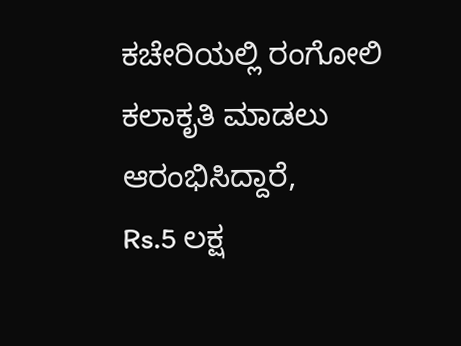ಕಚೇರಿಯಲ್ಲಿ ರಂಗೋಲಿ ಕಲಾಕೃತಿ ಮಾಡಲು ಆರಂಭಿಸಿದ್ದಾರೆ,
Rs.5 ಲಕ್ಷ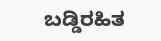ಬಡ್ಡಿರಹಿತ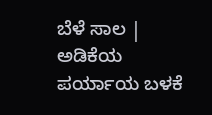ಬೆಳೆ ಸಾಲ | ಅಡಿಕೆಯ ಪರ್ಯಾಯ ಬಳಕೆ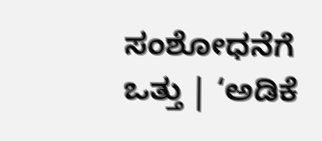ಸಂಶೋಧನೆಗೆ ಒತ್ತು | ‘ಅಡಿಕೆ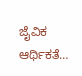ಜೈವಿಕ ಆರ್ಥಿಕತೆ…